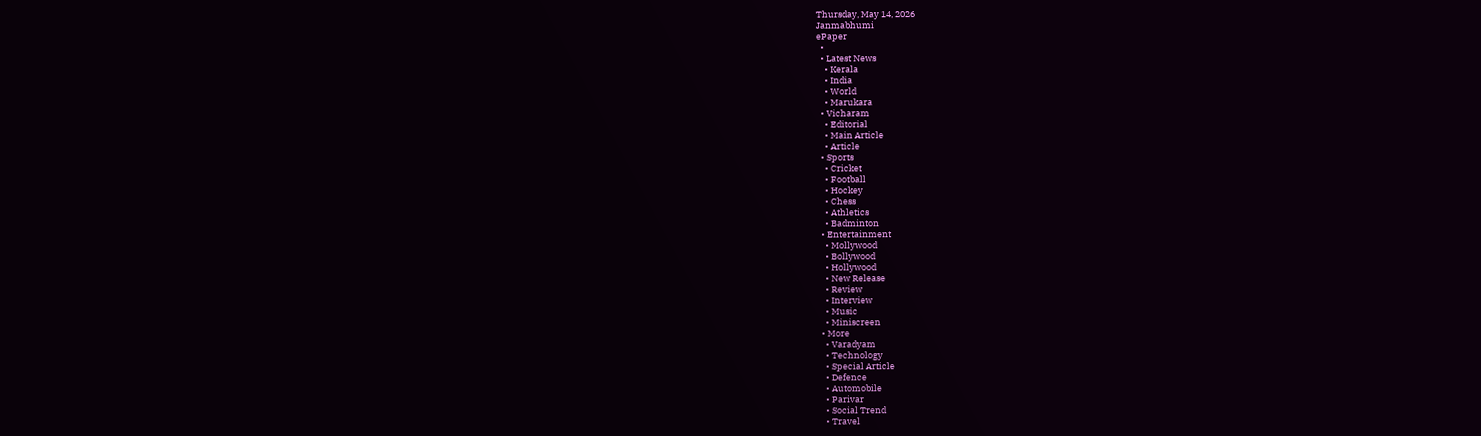Thursday, May 14, 2026
Janmabhumi
ePaper
  •
  • Latest News
    • Kerala
    • India
    • World
    • Marukara
  • Vicharam
    • Editorial
    • Main Article
    • Article
  • Sports
    • Cricket
    • Football
    • Hockey
    • Chess
    • Athletics
    • Badminton
  • Entertainment
    • Mollywood
    • Bollywood
    • Hollywood
    • New Release
    • Review
    • Interview
    • Music
    • Miniscreen
  • More
    • Varadyam
    • Technology
    • Special Article
    • Defence
    • Automobile
    • Parivar
    • Social Trend
    • Travel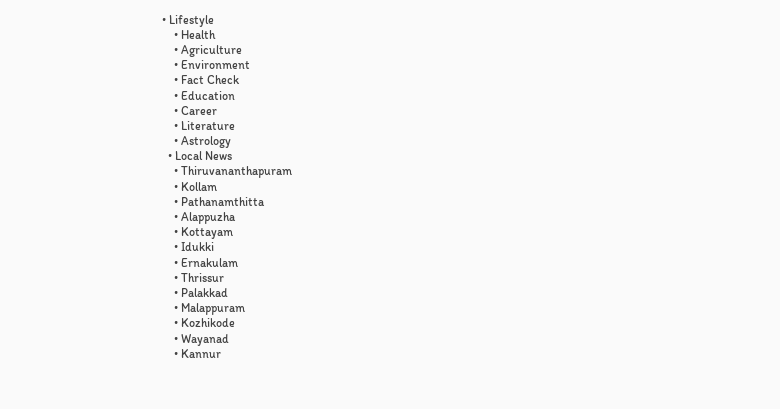• Lifestyle
    • Health
    • Agriculture
    • Environment
    • Fact Check
    • Education
    • Career
    • Literature
    • Astrology
  • Local News
    • Thiruvananthapuram
    • Kollam
    • Pathanamthitta
    • Alappuzha
    • Kottayam
    • Idukki
    • Ernakulam
    • Thrissur
    • Palakkad
    • Malappuram
    • Kozhikode
    • Wayanad
    • Kannur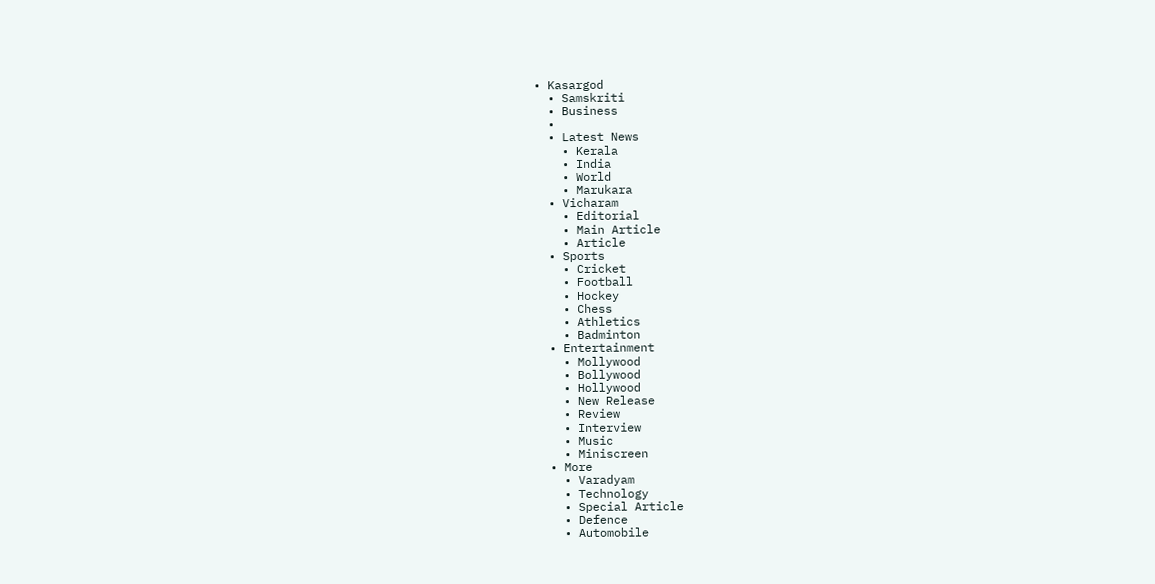• Kasargod
  • Samskriti
  • Business
  •
  • Latest News
    • Kerala
    • India
    • World
    • Marukara
  • Vicharam
    • Editorial
    • Main Article
    • Article
  • Sports
    • Cricket
    • Football
    • Hockey
    • Chess
    • Athletics
    • Badminton
  • Entertainment
    • Mollywood
    • Bollywood
    • Hollywood
    • New Release
    • Review
    • Interview
    • Music
    • Miniscreen
  • More
    • Varadyam
    • Technology
    • Special Article
    • Defence
    • Automobile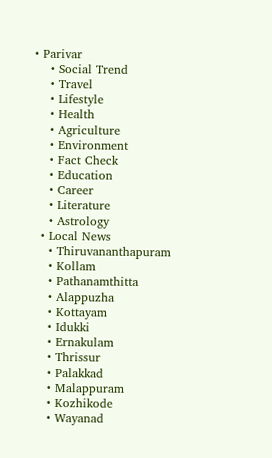• Parivar
    • Social Trend
    • Travel
    • Lifestyle
    • Health
    • Agriculture
    • Environment
    • Fact Check
    • Education
    • Career
    • Literature
    • Astrology
  • Local News
    • Thiruvananthapuram
    • Kollam
    • Pathanamthitta
    • Alappuzha
    • Kottayam
    • Idukki
    • Ernakulam
    • Thrissur
    • Palakkad
    • Malappuram
    • Kozhikode
    • Wayanad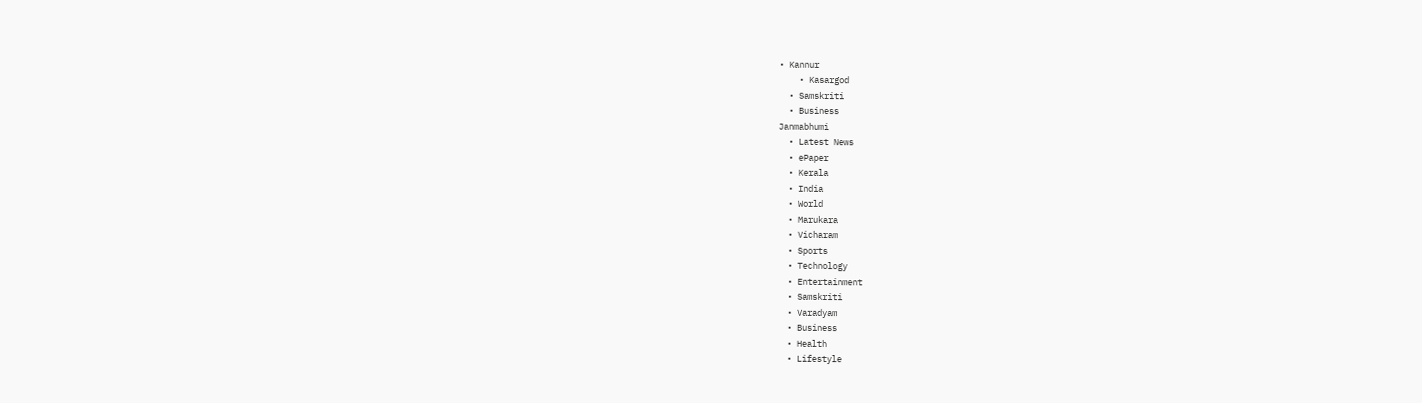• Kannur
    • Kasargod
  • Samskriti
  • Business
Janmabhumi
  • Latest News
  • ePaper
  • Kerala
  • India
  • World
  • Marukara
  • Vicharam
  • Sports
  • Technology
  • Entertainment
  • Samskriti
  • Varadyam
  • Business
  • Health
  • Lifestyle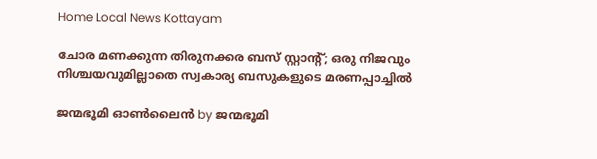Home Local News Kottayam

ചോര മണക്കുന്ന തിരുനക്കര ബസ് സ്റ്റാന്റ്; ഒരു നിജവും നിശ്ചയവുമില്ലാതെ സ്വകാര്യ ബസുകളുടെ മരണപ്പാച്ചിൽ

ജന്മഭൂമി ഓണ്‍ലൈന്‍ by ജന്മഭൂമി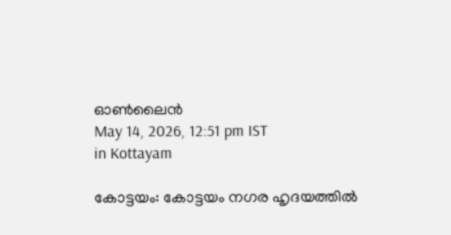ഓണ്‍ലൈന്‍
May 14, 2026, 12:51 pm IST
in Kottayam

കോട്ടയം: കോട്ടയം നഗര ഹൃദയത്തില്‍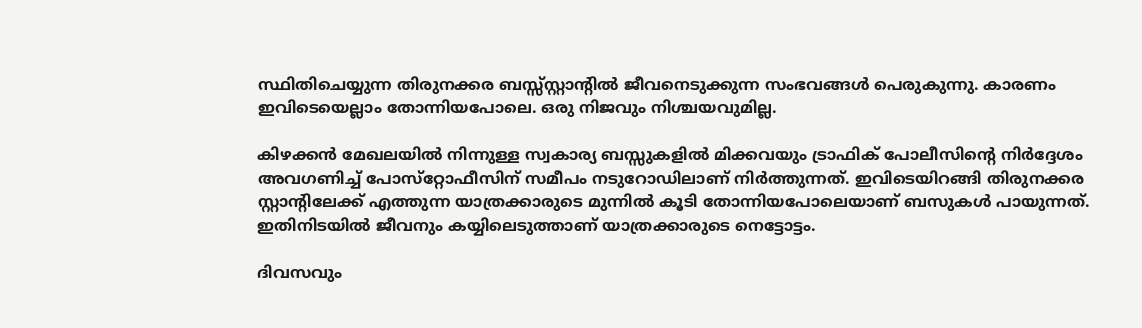സ്ഥിതിചെയ്യുന്ന തിരുനക്കര ബസ്സ്‌സ്റ്റാന്റില്‍ ജീവനെടുക്കുന്ന സംഭവങ്ങള്‍ പെരുകുന്നു. കാരണം ഇവിടെയെല്ലാം തോന്നിയപോലെ. ഒരു നിജവും നിശ്ചയവുമില്ല.

കിഴക്കന്‍ മേഖലയില്‍ നിന്നുള്ള സ്വകാര്യ ബസ്സുകളില്‍ മിക്കവയും ട്രാഫിക് പോലീസിന്റെ നിര്‍ദ്ദേശം അവഗണിച്ച് പോസ്‌റ്റോഫീസിന് സമീപം നടുറോഡിലാണ് നിര്‍ത്തുന്നത്. ഇവിടെയിറങ്ങി തിരുനക്കര സ്റ്റാന്റിലേക്ക് എത്തുന്ന യാത്രക്കാരുടെ മുന്നില്‍ കൂടി തോന്നിയപോലെയാണ് ബസുകള്‍ പായുന്നത്. ഇതിനിടയില്‍ ജീവനും കയ്യിലെടുത്താണ് യാത്രക്കാരുടെ നെട്ടോട്ടം.

ദിവസവും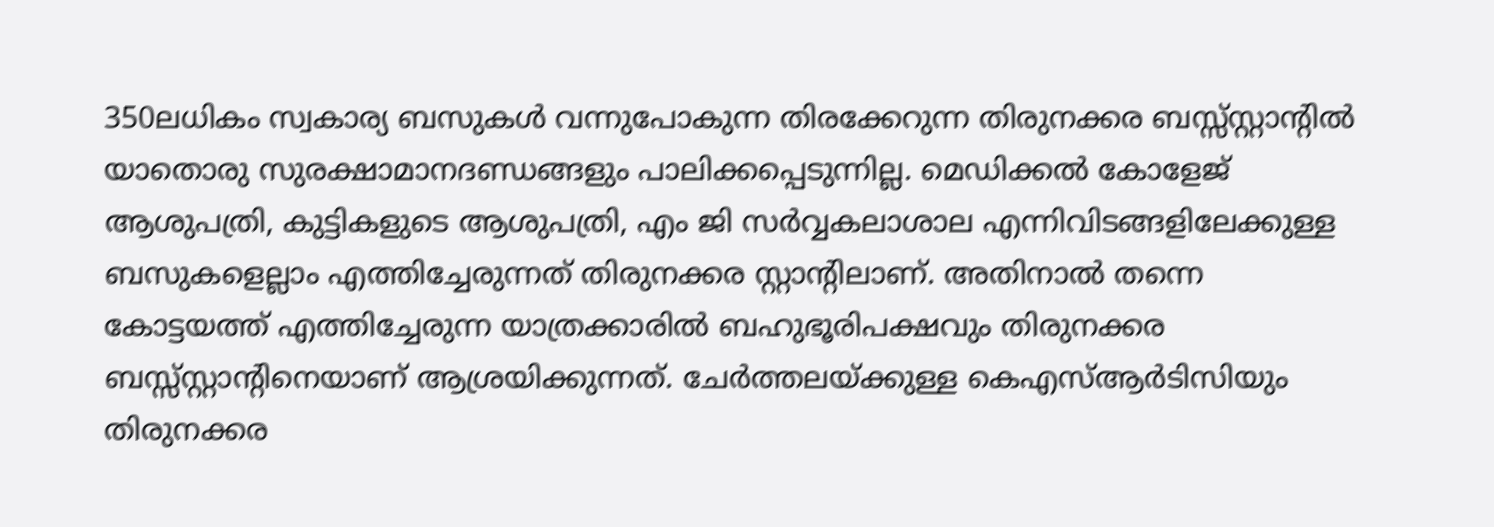350ലധികം സ്വകാര്യ ബസുകള്‍ വന്നുപോകുന്ന തിരക്കേറുന്ന തിരുനക്കര ബസ്സ്‌സ്റ്റാന്റില്‍ യാതൊരു സുരക്ഷാമാനദണ്ഡങ്ങളും പാലിക്കപ്പെടുന്നില്ല. മെഡിക്കല്‍ കോളേജ് ആശുപത്രി, കുട്ടികളുടെ ആശുപത്രി, എം ജി സര്‍വ്വകലാശാല എന്നിവിടങ്ങളിലേക്കുള്ള ബസുകളെല്ലാം എത്തിച്ചേരുന്നത് തിരുനക്കര സ്റ്റാന്റിലാണ്. അതിനാല്‍ തന്നെ കോട്ടയത്ത് എത്തിച്ചേരുന്ന യാത്രക്കാരില്‍ ബഹുഭൂരിപക്ഷവും തിരുനക്കര ബസ്സ്സ്റ്റാന്റിനെയാണ് ആശ്രയിക്കുന്നത്. ചേര്‍ത്തലയ്‌ക്കുള്ള കെഎസ്ആര്‍ടിസിയും തിരുനക്കര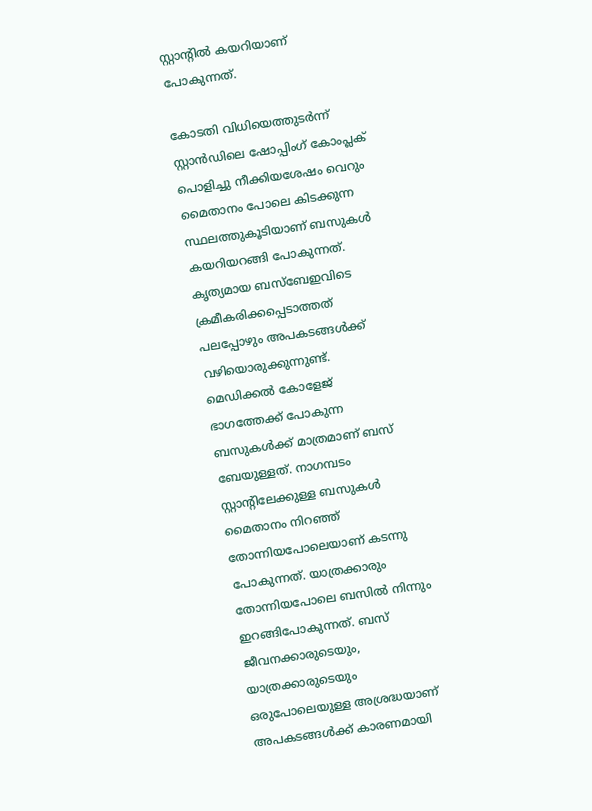സ്റ്റാന്റില്‍ കയറിയാണ് പോകുന്നത്.

കോടതി വിധിയെത്തുടര്‍ന്ന് സ്റ്റാന്‍ഡിലെ ഷോപ്പിംഗ് കോംപ്ലക് പൊളിച്ചു നീക്കിയശേഷം വെറും മൈതാനം പോലെ കിടക്കുന്ന സ്ഥലത്തുകൂടിയാണ് ബസുകള്‍ കയറിയറങ്ങി പോകുന്നത്. കൃത്യമായ ബസ്‌ബേഇവിടെ ക്രമീകരിക്കപ്പെടാത്തത് പലപ്പോഴും അപകടങ്ങള്‍ക്ക് വഴിയൊരുക്കുന്നുണ്ട്. മെഡിക്കല്‍ കോളേജ് ഭാഗത്തേക്ക് പോകുന്ന ബസുകള്‍ക്ക് മാത്രമാണ് ബസ് ബേയുള്ളത്. നാഗമ്പടം സ്റ്റാന്റിലേക്കുള്ള ബസുകള്‍ മൈതാനം നിറഞ്ഞ് തോന്നിയപോലെയാണ് കടന്നു പോകുന്നത്. യാത്രക്കാരും തോന്നിയപോലെ ബസില്‍ നിന്നും ഇറങ്ങിപോകുന്നത്. ബസ് ജീവനക്കാരുടെയും, യാത്രക്കാരുടെയും ഒരുപോലെയുള്ള അശ്രദ്ധയാണ് അപകടങ്ങള്‍ക്ക് കാരണമായി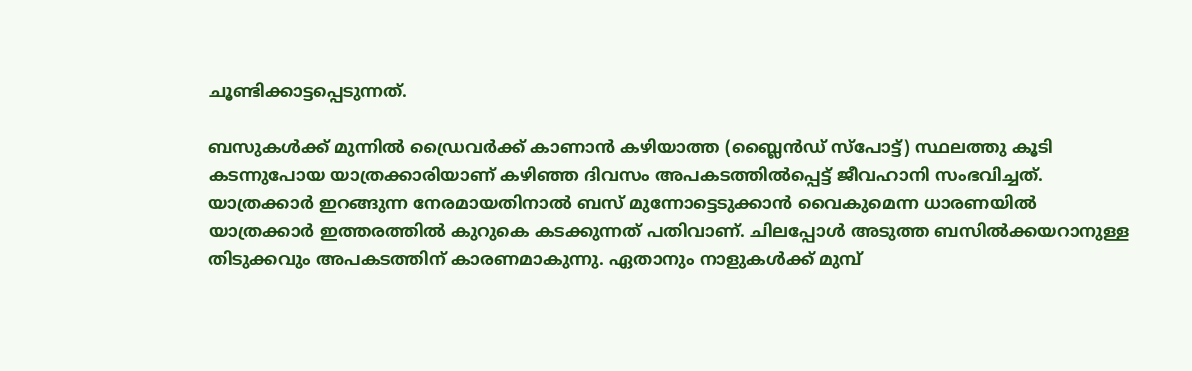ചൂണ്ടിക്കാട്ടപ്പെടുന്നത്.

ബസുകള്‍ക്ക് മുന്നില്‍ ഡ്രൈവര്‍ക്ക് കാണാന്‍ കഴിയാത്ത (ബ്ലൈന്‍ഡ് സ്‌പോട്ട്) സ്ഥലത്തു കൂടി കടന്നുപോയ യാത്രക്കാരിയാണ് കഴിഞ്ഞ ദിവസം അപകടത്തില്‍പ്പെട്ട് ജീവഹാനി സംഭവിച്ചത്. യാത്രക്കാര്‍ ഇറങ്ങുന്ന നേരമായതിനാല്‍ ബസ് മുന്നോട്ടെടുക്കാന്‍ വൈകുമെന്ന ധാരണയില്‍ യാത്രക്കാര്‍ ഇത്തരത്തില്‍ കുറുകെ കടക്കുന്നത് പതിവാണ്. ചിലപ്പോള്‍ അടുത്ത ബസില്‍ക്കയറാനുള്ള തിടുക്കവും അപകടത്തിന് കാരണമാകുന്നു. ഏതാനും നാളുകള്‍ക്ക് മുമ്പ്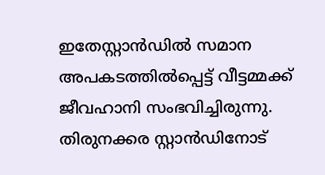ഇതേസ്റ്റാന്‍ഡില്‍ സമാന അപകടത്തില്‍പ്പെട്ട് വീട്ടമ്മക്ക് ജീവഹാനി സംഭവിച്ചിരുന്നു. തിരുനക്കര സ്റ്റാന്‍ഡിനോട്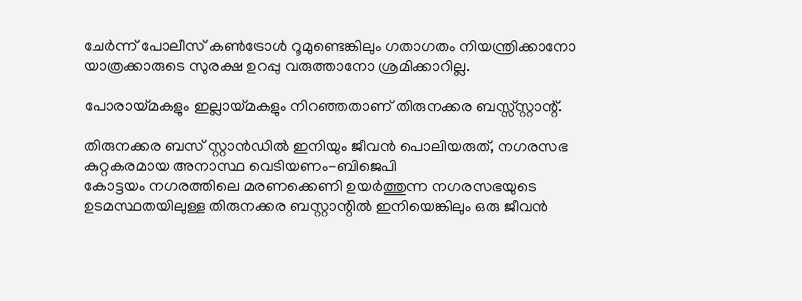ചേര്‍ന്ന് പോലീസ് കണ്‍ട്രോള്‍ റൂമുണ്ടെങ്കിലും ഗതാഗതം നിയന്ത്രിക്കാനോ യാത്രക്കാരുടെ സുരക്ഷ ഉറപ്പു വരുത്താനോ ശ്രമിക്കാറില്ല.

പോരായ്‌മകളും ഇല്ലായ്‌മകളും നിറഞ്ഞതാണ് തിരുനക്കര ബസ്സ്‌സ്റ്റാന്റ്.

തിരുനക്കര ബസ് സ്റ്റാന്‍ഡില്‍ ഇനിയും ജീവന്‍ പൊലിയരുത്, നഗരസഭ കുറ്റകരമായ അനാസ്ഥ വെടിയണം-ബിജെപി
കോട്ടയം നഗരത്തിലെ മരണക്കെണി ഉയര്‍ത്തുന്ന നഗരസഭയുടെ ഉടമസ്ഥതയിലുള്ള തിരുനക്കര ബസ്റ്റാന്റില്‍ ഇനിയെങ്കിലും ഒരു ജീവന്‍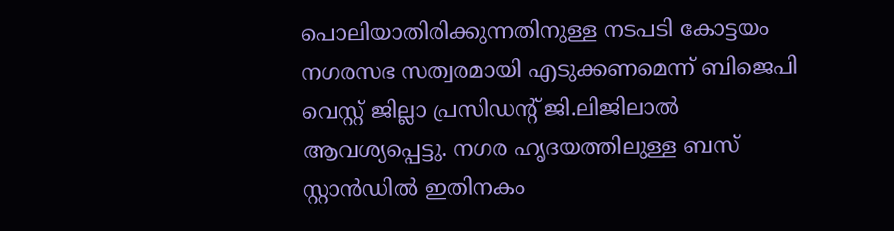പൊലിയാതിരിക്കുന്നതിനുള്ള നടപടി കോട്ടയം നഗരസഭ സത്വരമായി എടുക്കണമെന്ന് ബിജെപി വെസ്റ്റ് ജില്ലാ പ്രസിഡന്റ് ജി.ലിജിലാല്‍ ആവശ്യപ്പെട്ടു. നഗര ഹൃദയത്തിലുള്ള ബസ് സ്റ്റാന്‍ഡില്‍ ഇതിനകം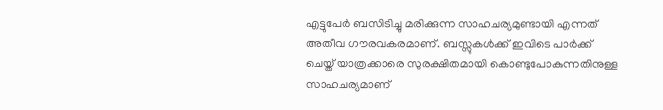എട്ടുപേര്‍ ബസിടിച്ചു മരിക്കുന്ന സാഹചര്യമുണ്ടായി എന്നത് അതീവ ഗൗരവകരമാണ്. ബസ്സുകള്‍ക്ക് ഇവിടെ പാര്‍ക്ക് ചെയ്ത് യാത്രക്കാരെ സുരക്ഷിതമായി കൊണ്ടുപോകുന്നതിനുള്ള സാഹചര്യമാണ്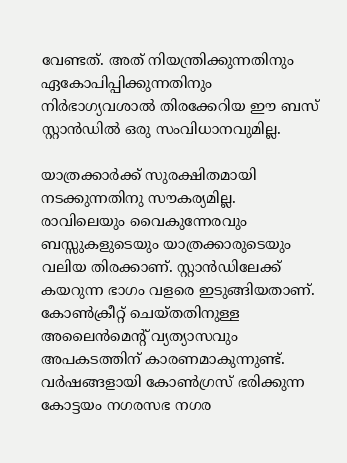വേണ്ടത്. അത് നിയന്ത്രിക്കുന്നതിനും ഏകോപിപ്പിക്കുന്നതിനും നിര്‍ഭാഗ്യവശാല്‍ തിരക്കേറിയ ഈ ബസ് സ്റ്റാന്‍ഡില്‍ ഒരു സംവിധാനവുമില്ല.

യാത്രക്കാര്‍ക്ക് സുരക്ഷിതമായി നടക്കുന്നതിനു സൗകര്യമില്ല. രാവിലെയും വൈകുന്നേരവും ബസ്സുകളുടെയും യാത്രക്കാരുടെയും വലിയ തിരക്കാണ്. സ്റ്റാന്‍ഡിലേക്ക് കയറുന്ന ഭാഗം വളരെ ഇടുങ്ങിയതാണ്. കോണ്‍ക്രീറ്റ് ചെയ്തതിനുള്ള അലൈന്‍മെന്റ് വ്യത്യാസവും അപകടത്തിന് കാരണമാകുന്നുണ്ട്. വര്‍ഷങ്ങളായി കോണ്‍ഗ്രസ് ഭരിക്കുന്ന കോട്ടയം നഗരസഭ നഗര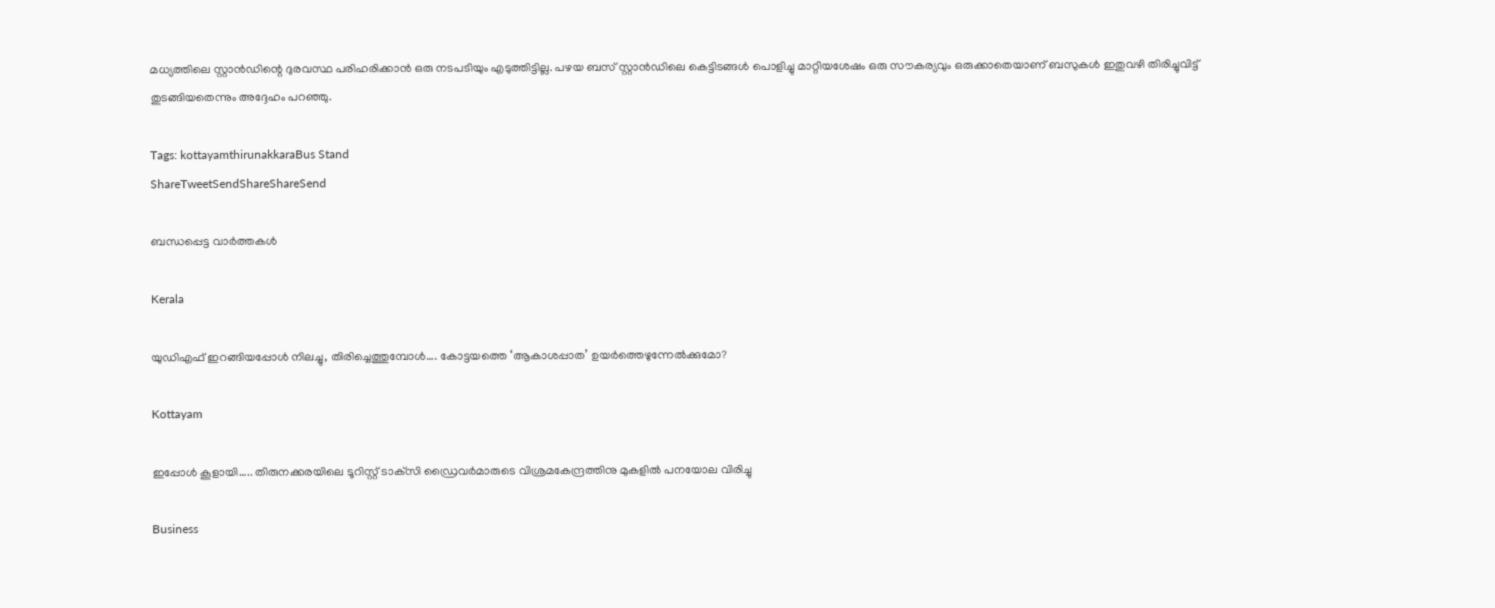മധ്യത്തിലെ സ്റ്റാന്‍ഡിന്റെ ദുരവസ്ഥ പരിഹരിക്കാന്‍ ഒരു നടപടിയും എടുത്തിട്ടില്ല. പഴയ ബസ് സ്റ്റാന്‍ഡിലെ കെട്ടിടങ്ങള്‍ പൊളിച്ചു മാറ്റിയശേഷം ഒരു സൗകര്യവും ഒരുക്കാതെയാണ് ബസുകള്‍ ഇതുവഴി തിരിച്ചുവിട്ട് തുടങ്ങിയതെന്നും അദ്ദേഹം പറഞ്ഞു.

Tags: kottayamthirunakkaraBus Stand
ShareTweetSendShareShareSend

ബന്ധപ്പെട്ട വാര്‍ത്തകള്‍

Kerala

യുഡിഎഫ് ഇറങ്ങിയപ്പോള്‍ നിലച്ചു, തിരിച്ചെത്തുമ്പോള്‍…. കോട്ടയത്തെ ‘ആകാശപ്പാത’ ഉയര്‍ത്തെഴുന്നേല്‍ക്കുമോ?

Kottayam

ഇപ്പോള്‍ കൂളായി….. തിരുനക്കരയിലെ ടൂറിസ്റ്റ് ടാക്‌സി ഡ്രൈവര്‍മാരുടെ വിശ്രമകേന്ദ്രത്തിനു മുകളില്‍ പനയോല വിരിച്ചു

Business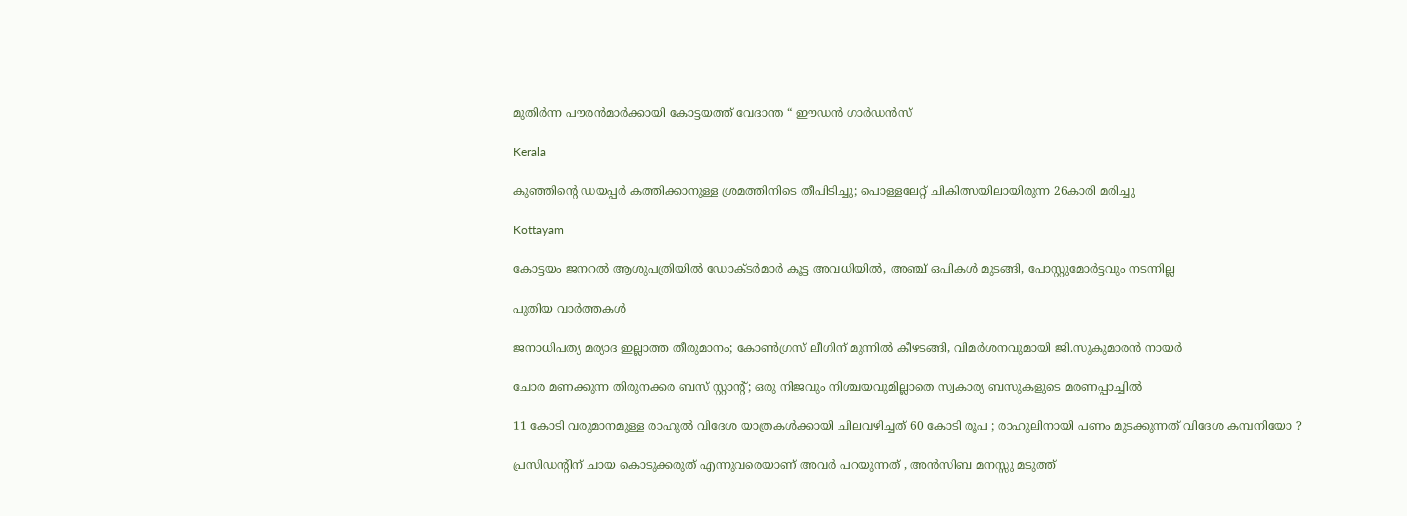മുതിർന്ന പൗരൻമാർക്കായി കോട്ടയത്ത് വേദാന്ത “ ഈഡൻ ഗാർഡൻസ്

Kerala

കുഞ്ഞിന്റെ ഡയപ്പര്‍ കത്തിക്കാനുള്ള ശ്രമത്തിനിടെ തീപിടിച്ചു; പൊള്ളലേറ്റ് ചികിത്സയിലായിരുന്ന 26കാരി മരിച്ചു

Kottayam

കോട്ടയം ജനറല്‍ ആശുപത്രിയില്‍ ഡോക്ടര്‍മാര്‍ കൂട്ട അവധിയില്‍, അഞ്ച് ഒപികൾ മുടങ്ങി, പോസ്റ്റുമോർട്ടവും നടന്നില്ല

പുതിയ വാര്‍ത്തകള്‍

ജനാധിപത്യ മര്യാദ ഇല്ലാത്ത തീരുമാനം; കോൺഗ്രസ് ലീഗിന് മുന്നിൽ കീഴടങ്ങി, വിമർശനവുമായി ജി.സുകുമാരൻ നായർ

ചോര മണക്കുന്ന തിരുനക്കര ബസ് സ്റ്റാന്റ്; ഒരു നിജവും നിശ്ചയവുമില്ലാതെ സ്വകാര്യ ബസുകളുടെ മരണപ്പാച്ചിൽ

11 കോടി വരുമാനമുള്ള രാഹുൽ വിദേശ യാത്രകൾക്കായി ചിലവഴിച്ചത് 60 കോടി രൂപ ; രാഹുലിനായി പണം മുടക്കുന്നത് വിദേശ കമ്പനിയോ ?

പ്രസിഡന്റിന് ചായ കൊടുക്കരുത് എന്നുവരെയാണ് അവർ പറയുന്നത് , അൻസിബ മനസ്സു മടുത്ത്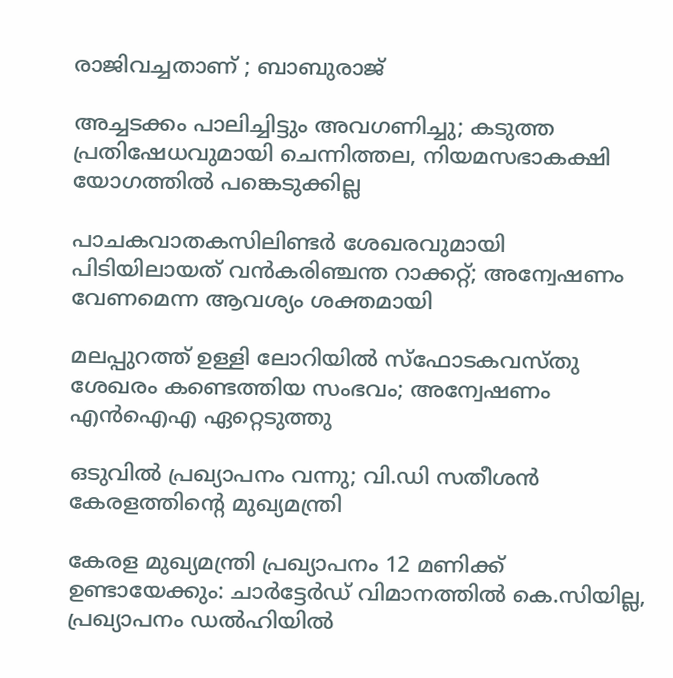രാജിവച്ചതാണ് ; ബാബുരാജ്

അച്ചടക്കം പാലിച്ചിട്ടും അവഗണിച്ചു; കടുത്ത പ്രതിഷേധവുമായി ചെന്നിത്തല, നിയമസഭാകക്ഷി യോഗത്തിൽ പങ്കെടുക്കില്ല

പാചകവാതകസിലിണ്ടര്‍ ശേഖരവുമായി പിടിയിലായത് വന്‍കരിഞ്ചന്ത റാക്കറ്റ്; അന്വേഷണം വേണമെന്ന ആവശ്യം ശക്തമായി

മലപ്പുറത്ത് ഉള്ളി ലോറിയിൽ സ്ഫോടകവസ്തു ശേഖരം കണ്ടെത്തിയ സംഭവം; അന്വേഷണം എൻഐഎ ഏറ്റെടുത്തു

ഒടുവിൽ പ്രഖ്യാപനം വന്നു; വി.ഡി സതീശൻ കേരളത്തിന്റെ മുഖ്യമന്ത്രി

കേരള മുഖ്യമന്ത്രി പ്രഖ്യാപനം 12 മണിക്ക് ഉണ്ടായേക്കും: ചാർട്ടേർഡ് വിമാനത്തിൽ കെ.സിയില്ല, പ്രഖ്യാപനം ഡൽഹിയിൽ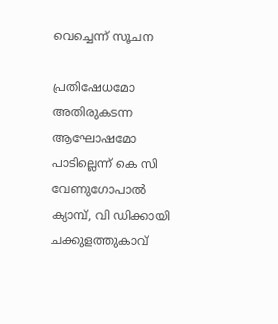വെച്ചെന്ന് സൂചന

പ്രതിഷേധമോ അതിരുകടന്ന ആഘോഷമോ പാടില്ലെന്ന് കെ സി വേണുഗോപാല്‍ ക്യാമ്പ്, വി ഡിക്കായി ചക്കുളത്തുകാവ്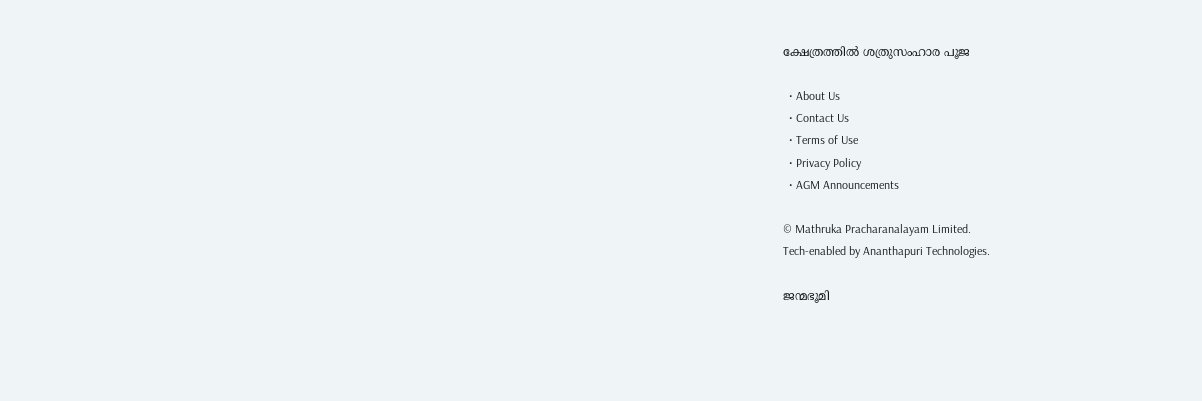ക്ഷേത്രത്തില്‍ ശത്രുസംഹാര പൂജ

  • About Us
  • Contact Us
  • Terms of Use
  • Privacy Policy
  • AGM Announcements

© Mathruka Pracharanalayam Limited.
Tech-enabled by Ananthapuri Technologies.

ജന്മഭൂമി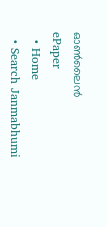ഓണ്‍ലൈന്‍
ePaper
  • Home
  • Search Janmabhumi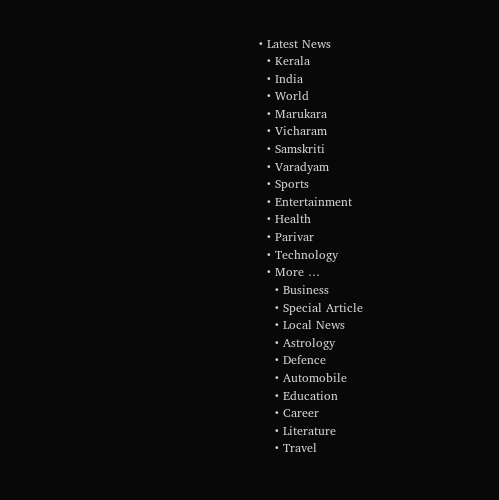• Latest News
  • Kerala
  • India
  • World
  • Marukara
  • Vicharam
  • Samskriti
  • Varadyam
  • Sports
  • Entertainment
  • Health
  • Parivar
  • Technology
  • More …
    • Business
    • Special Article
    • Local News
    • Astrology
    • Defence
    • Automobile
    • Education
    • Career
    • Literature
    • Travel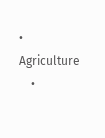• Agriculture
    •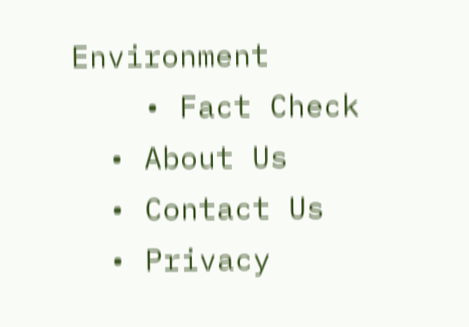Environment
    • Fact Check
  • About Us
  • Contact Us
  • Privacy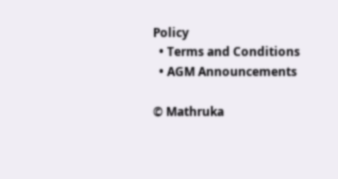Policy
  • Terms and Conditions
  • AGM Announcements

© Mathruka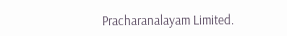Pracharanalayam Limited.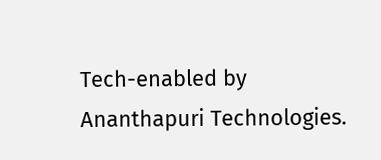Tech-enabled by Ananthapuri Technologies.